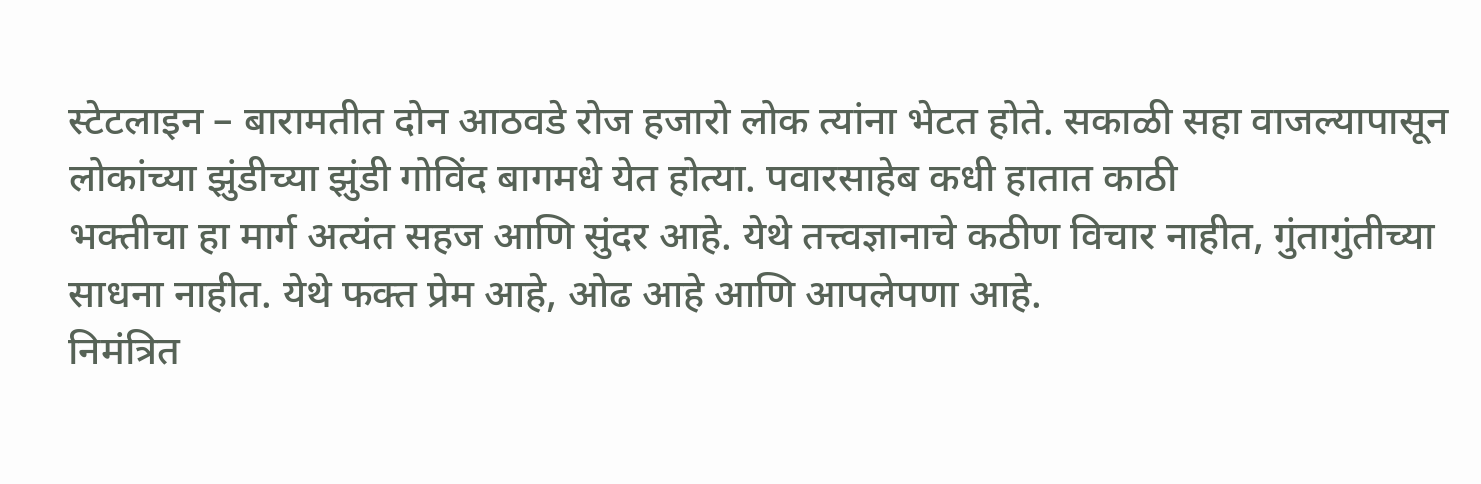स्टेटलाइन – बारामतीत दोन आठवडे रोज हजारो लोक त्यांना भेटत होते. सकाळी सहा वाजल्यापासून लोकांच्या झुंडीच्या झुंडी गोविंद बागमधे येत होत्या. पवारसाहेब कधी हातात काठी
भक्तीचा हा मार्ग अत्यंत सहज आणि सुंदर आहे. येथे तत्त्वज्ञानाचे कठीण विचार नाहीत, गुंतागुंतीच्या साधना नाहीत. येथे फक्त प्रेम आहे, ओढ आहे आणि आपलेपणा आहे.
निमंत्रित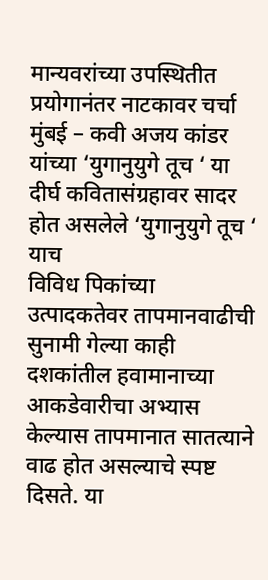मान्यवरांच्या उपस्थितीत प्रयोगानंतर नाटकावर चर्चा मुंबई – कवी अजय कांडर यांच्या ‘युगानुयुगे तूच ‘ या दीर्घ कवितासंग्रहावर सादर होत असलेले ‘युगानुयुगे तूच ‘ याच
विविध पिकांच्या उत्पादकतेवर तापमानवाढीची सुनामी गेल्या काही दशकांतील हवामानाच्या आकडेवारीचा अभ्यास केल्यास तापमानात सातत्याने वाढ होत असल्याचे स्पष्ट दिसते. या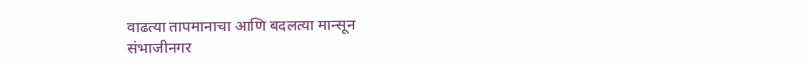वाढत्या तापमानाचा आणि बदलत्या मान्सून
संभाजीनगर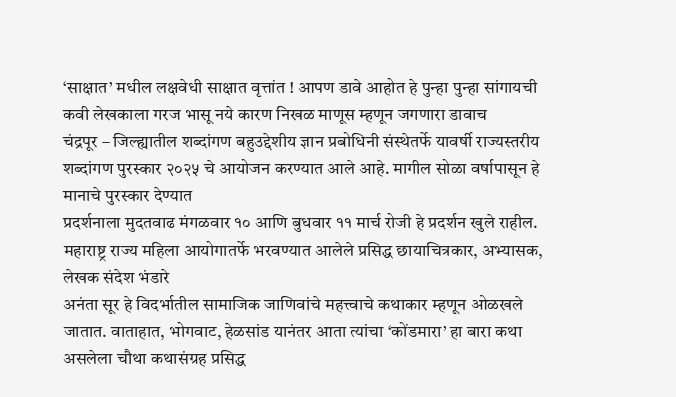‘साक्षात’ मधील लक्षवेधी साक्षात वृत्तांत ! आपण डावे आहोत हे पुन्हा पुन्हा सांगायची कवी लेखकाला गरज भासू नये कारण निखळ माणूस म्हणून जगणारा डावाच
चंद्रपूर – जिल्ह्यातील शब्दांगण बहुउद्देशीय ज्ञान प्रबोधिनी संस्थेतर्फे यावर्षी राज्यस्तरीय शब्दांगण पुरस्कार २०२५ चे आयोजन करण्यात आले आहे. मागील सोळा वर्षापासून हे मानाचे पुरस्कार देण्यात
प्रदर्शनाला मुदतवाढ मंगळवार १० आणि बुधवार ११ मार्च रोजी हे प्रदर्शन खुले राहील. महाराष्ट्र राज्य महिला आयोगातर्फे भरवण्यात आलेले प्रसिद्ध छायाचित्रकार, अभ्यासक, लेखक संदेश भंडारे
अनंता सूर हे विदर्भातील सामाजिक जाणिवांचे महत्त्वाचे कथाकार म्हणून ओळखले जातात. वाताहात, भोगवाट, हेळसांड यानंतर आता त्यांचा ‘कोंडमारा’ हा बारा कथा असलेला चौथा कथासंग्रह प्रसिद्ध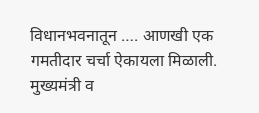विधानभवनातून …. आणखी एक गमतीदार चर्चा ऐकायला मिळाली. मुख्यमंत्री व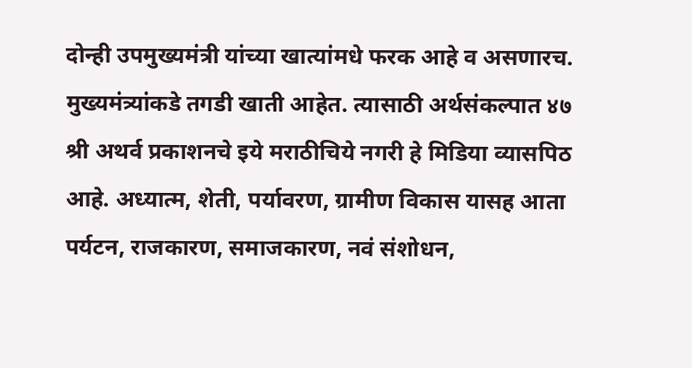दोन्ही उपमुख्यमंत्री यांच्या खात्यांमधे फरक आहे व असणारच. मुख्यमंत्र्यांकडे तगडी खाती आहेत. त्यासाठी अर्थसंकल्पात ४७
श्री अथर्व प्रकाशनचे इये मराठीचिये नगरी हे मिडिया व्यासपिठ आहे. अध्यात्म, शेती, पर्यावरण, ग्रामीण विकास यासह आता पर्यटन, राजकारण, समाजकारण, नवं संशोधन,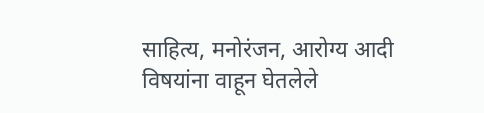साहित्य, मनोरंजन, आरोग्य आदी विषयांना वाहून घेतलेले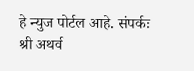हे न्युज पोर्टल आहे. संपर्कः श्री अथर्व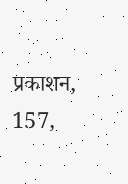प्रकाशन, 157,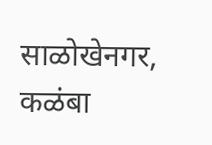साळोखेनगर, कळंबा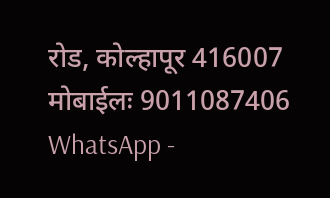रोड, कोल्हापूर 416007 मोबाईलः 9011087406 WhatsApp -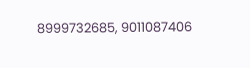8999732685, 9011087406